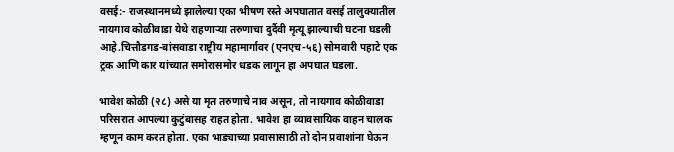वसई:- राजस्थानमध्ये झालेल्या एका भीषण रस्ते अपघातात वसई तालुक्यातील नायगाव कोळीवाडा येथे राहणाऱ्या तरुणाचा दुर्दैवी मृत्यू झाल्याची घटना घडली आहे.चित्तौडगड-बांसवाडा राष्ट्रीय महामार्गावर (एनएच-५६) सोमवारी पहाटे एक ट्रक आणि कार यांच्यात समोरासमोर धडक लागून हा अपघात घडला.

भावेश कोळी (२८) असे या मृत तरुणाचे नाव असून, तो नायगाव कोळीवाडा परिसरात आपल्या कुटुंबासह राहत होता. भावेश हा व्यावसायिक वाहन चालक म्हणून काम करत होता. एका भाड्याच्या प्रवासासाठी तो दोन प्रवाशांना घेऊन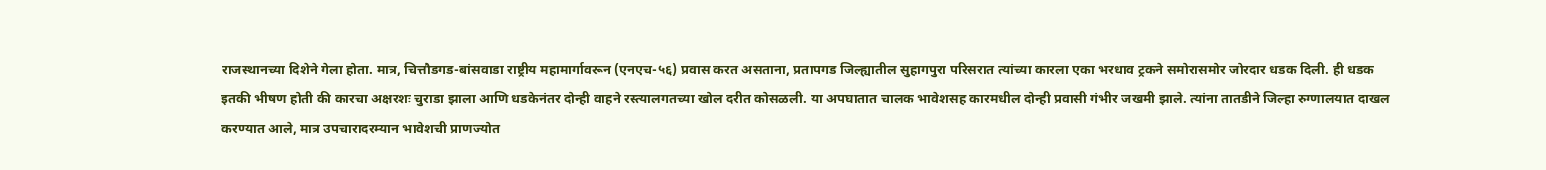राजस्थानच्या दिशेने गेला होता. मात्र, चित्तौडगड-बांसवाडा राष्ट्रीय महामार्गावरून (एनएच-५६) प्रवास करत असताना, प्रतापगड जिल्ह्यातील सुहागपुरा परिसरात त्यांच्या कारला एका भरधाव ट्रकने समोरासमोर जोरदार धडक दिली. ही धडक इतकी भीषण होती की कारचा अक्षरशः चुराडा झाला आणि धडकेनंतर दोन्ही वाहने रस्त्यालगतच्या खोल दरीत कोसळली. या अपघातात चालक भावेशसह कारमधील दोन्ही प्रवासी गंभीर जखमी झाले. त्यांना तातडीने जिल्हा रुग्णालयात दाखल करण्यात आले, मात्र उपचारादरम्यान भावेशची प्राणज्योत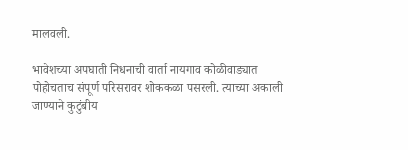मालवली.

भावेशच्या अपघाती निधनाची वार्ता नायगाव कोळीवाड्यात पोहोचताच संपूर्ण परिसरावर शोककळा पसरली. त्याच्या अकाली जाण्याने कुटुंबीय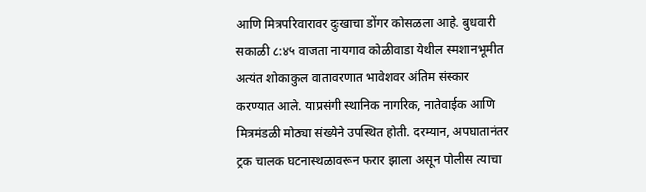आणि मित्रपरिवारावर दुःखाचा डोंगर कोसळला आहे. बुधवारी सकाळी ८:४५ वाजता नायगाव कोळीवाडा येथील स्मशानभूमीत अत्यंत शोकाकुल वातावरणात भावेशवर अंतिम संस्कार करण्यात आले. याप्रसंगी स्थानिक नागरिक, नातेवाईक आणि मित्रमंडळी मोठ्या संख्येने उपस्थित होती. दरम्यान, अपघातानंतर ट्रक चालक घटनास्थळावरून फरार झाला असून पोलीस त्याचा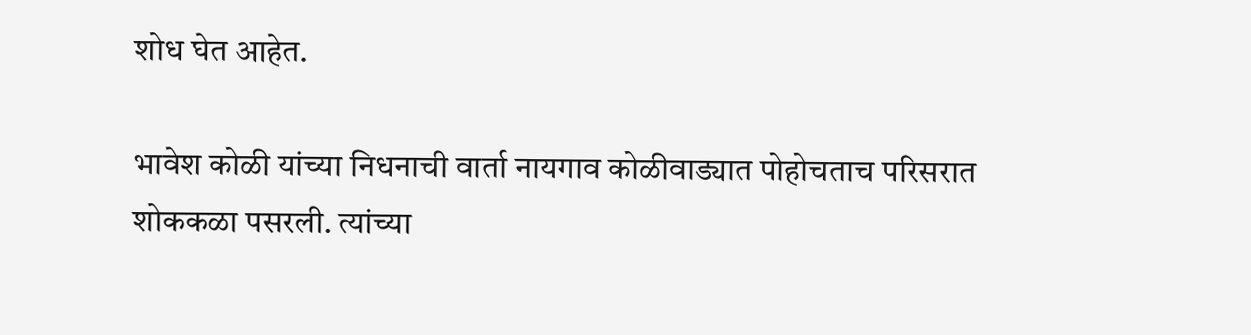शोध घेत आहेत.

भावेश कोळी यांच्या निधनाची वार्ता नायगाव कोळीवाड्यात पोहोचताच परिसरात शोककळा पसरली. त्यांच्या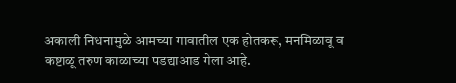अकाली निधनामुळे आमच्या गावातील एक होतकरू, मनमिळावू व कष्टाळू तरुण काळाच्या पडद्याआड गेला आहे.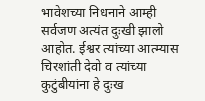भावेशच्या निधनाने आम्ही सर्वजण अत्यंत दुःखी झालो आहोत. ईश्वर त्यांच्या आत्म्यास चिरशांती देवो व त्यांच्या कुटुंबीयांना हे दुःख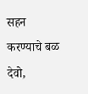सहन करण्याचे बळ देवो,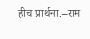हीच प्रार्थना.–राम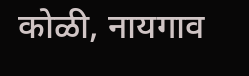कोळी, नायगाव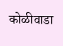कोळीवाडा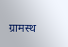ग्रामस्थ